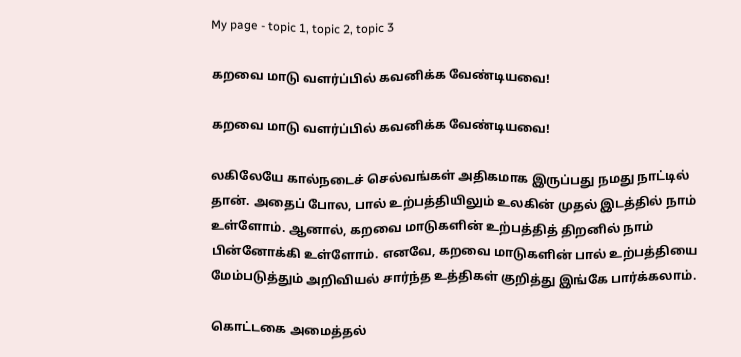My page - topic 1, topic 2, topic 3

கறவை மாடு வளர்ப்பில் கவனிக்க வேண்டியவை!

கறவை மாடு வளர்ப்பில் கவனிக்க வேண்டியவை!

லகிலேயே கால்நடைச் செல்வங்கள் அதிகமாக இருப்பது நமது நாட்டில் தான். அதைப் போல, பால் உற்பத்தியிலும் உலகின் முதல் இடத்தில் நாம் உள்ளோம். ஆனால், கறவை மாடுகளின் உற்பத்தித் திறனில் நாம் பின்னோக்கி உள்ளோம். எனவே, கறவை மாடுகளின் பால் உற்பத்தியை மேம்படுத்தும் அறிவியல் சார்ந்த உத்திகள் குறித்து இங்கே பார்க்கலாம்.

கொட்டகை அமைத்தல்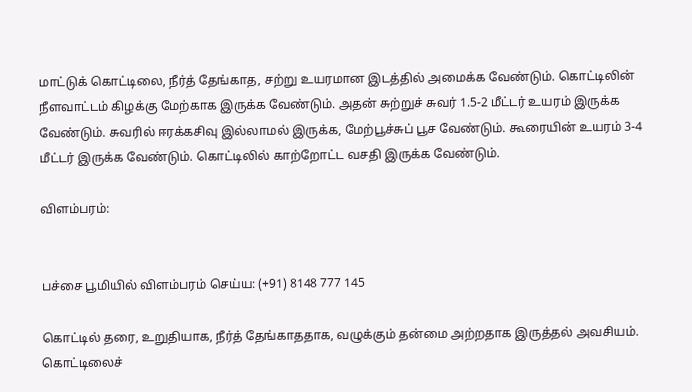மாட்டுக் கொட்டிலை, நீர்த் தேங்காத, சற்று உயரமான இடத்தில் அமைக்க வேண்டும். கொட்டிலின் நீளவாட்டம் கிழக்கு மேற்காக இருக்க வேண்டும். அதன் சுற்றுச் சுவர் 1.5-2 மீட்டர் உயரம் இருக்க வேண்டும். சுவரில் ஈரக்கசிவு இல்லாமல் இருக்க, மேற்பூச்சுப் பூச வேண்டும். கூரையின் உயரம் 3-4 மீட்டர் இருக்க வேண்டும். கொட்டிலில் காற்றோட்ட வசதி இருக்க வேண்டும்.

விளம்பரம்:


பச்சை பூமியில் விளம்பரம் செய்ய: (+91) 8148 777 145

கொட்டில் தரை, உறுதியாக, நீர்த் தேங்காததாக, வழுக்கும் தன்மை அற்றதாக இருத்தல் அவசியம். கொட்டிலைச்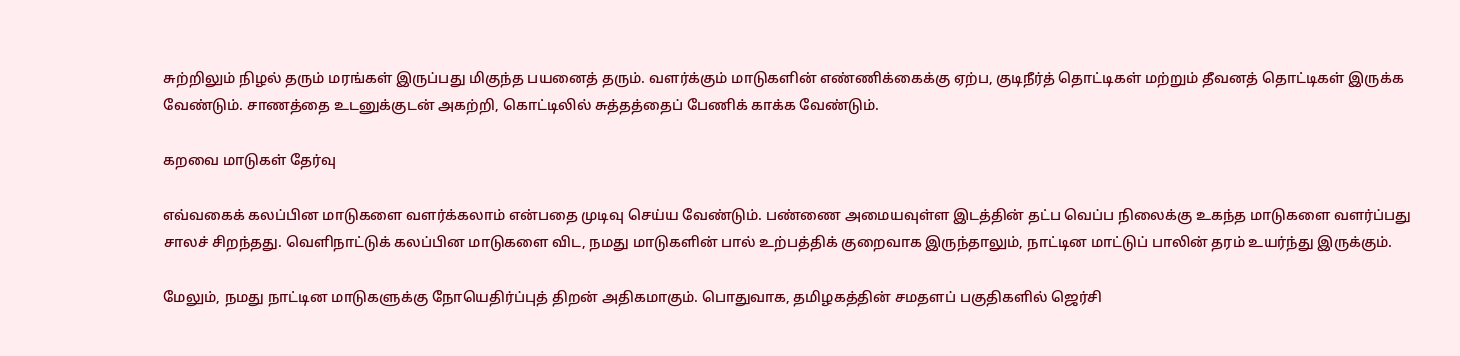சுற்றிலும் நிழல் தரும் மரங்கள் இருப்பது மிகுந்த பயனைத் தரும். வளர்க்கும் மாடுகளின் எண்ணிக்கைக்கு ஏற்ப, குடிநீர்த் தொட்டிகள் மற்றும் தீவனத் தொட்டிகள் இருக்க வேண்டும். சாணத்தை உடனுக்குடன் அகற்றி, கொட்டிலில் சுத்தத்தைப் பேணிக் காக்க வேண்டும்.

கறவை மாடுகள் தேர்வு

எவ்வகைக் கலப்பின மாடுகளை வளர்க்கலாம் என்பதை முடிவு செய்ய வேண்டும். பண்ணை அமையவுள்ள இடத்தின் தட்ப வெப்ப நிலைக்கு உகந்த மாடுகளை வளர்ப்பது சாலச் சிறந்தது. வெளிநாட்டுக் கலப்பின மாடுகளை விட, நமது மாடுகளின் பால் உற்பத்திக் குறைவாக இருந்தாலும், நாட்டின மாட்டுப் பாலின் தரம் உயர்ந்து இருக்கும்.

மேலும், நமது நாட்டின மாடுகளுக்கு நோயெதிர்ப்புத் திறன் அதிகமாகும். பொதுவாக, தமிழகத்தின் சமதளப் பகுதிகளில் ஜெர்சி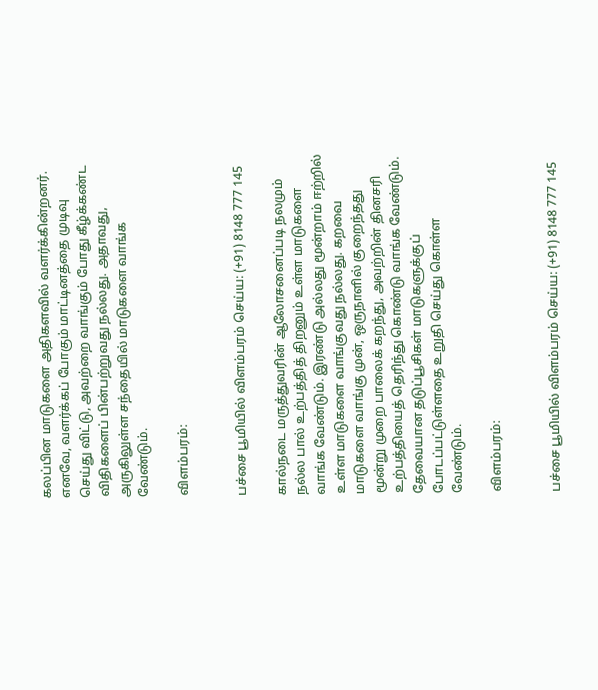கலப்பின மாடுகளை அதிகளவில் வளர்க்கின்றனர். எனவே, வளர்க்கப் போகும் மாட்டினத்தை முடிவு செய்து விட்டு, அவற்றை வாங்கும் போது கீழ்க்கண்ட விதிகளைப் பின்பற்றுவது நல்லது. அதாவது, அருகிலுள்ள சந்தையில் மாடுகளை வாங்க வேண்டும்.

விளம்பரம்:


பச்சை பூமியில் விளம்பரம் செய்ய: (+91) 8148 777 145

கால்நடை மருத்துவரின் ஆலோசனைப்படி நலமும் நல்ல பால் உற்பத்தித் திறனும் உள்ள மாடுகளை வாங்க வேண்டும். இரண்டு அல்லது மூன்றாம் ஈற்றில் உள்ள மாடுகளை வாங்குவது நல்லது. கறவை மாடுகளை வாங்கு முன், ஒருநாளில் குறைந்தது மூன்று முறை பாலைக் கறந்து, அவற்றின் தினசரி உற்பத்தியைத் தெரிந்து கொண்டு வாங்க வேண்டும். தேவையான தடுப்பூசிகள் மாடுகளுக்குப் போடப்பட்டுள்ளதை உறுதி செய்து கொள்ள வேண்டும்.

விளம்பரம்:


பச்சை பூமியில் விளம்பரம் செய்ய: (+91) 8148 777 145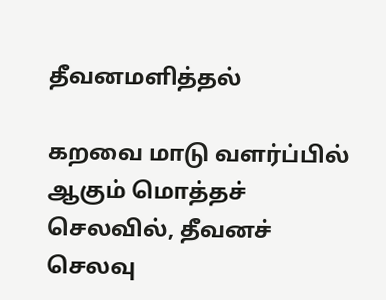தீவனமளித்தல்

கறவை மாடு வளர்ப்பில் ஆகும் மொத்தச் செலவில், தீவனச் செலவு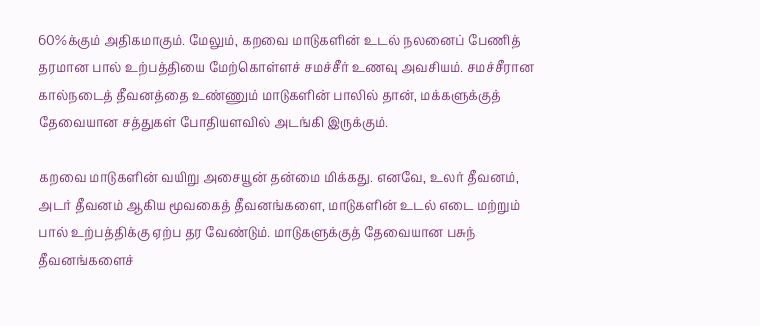60%க்கும் அதிகமாகும். மேலும், கறவை மாடுகளின் உடல் நலனைப் பேணித் தரமான பால் உற்பத்தியை மேற்கொள்ளச் சமச்சீர் உணவு அவசியம். சமச்சீரான கால்நடைத் தீவனத்தை உண்ணும் மாடுகளின் பாலில் தான், மக்களுக்குத் தேவையான சத்துகள் போதியளவில் அடங்கி இருக்கும்.

கறவை மாடுகளின் வயிறு அசையூன் தன்மை மிக்கது. எனவே, உலர் தீவனம், அடர் தீவனம் ஆகிய மூவகைத் தீவனங்களை, மாடுகளின் உடல் எடை மற்றும் பால் உற்பத்திக்கு ஏற்ப தர வேண்டும். மாடுகளுக்குத் தேவையான பசுந் தீவனங்களைச்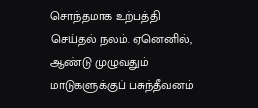சொந்தமாக உற்பத்தி செய்தல் நலம். ஏனெனில், ஆண்டு முழுவதும் மாடுகளுக்குப் பசுந்தீவனம்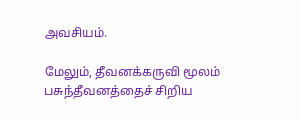அவசியம்.

மேலும், தீவனக்கருவி மூலம் பசுந்தீவனத்தைச் சிறிய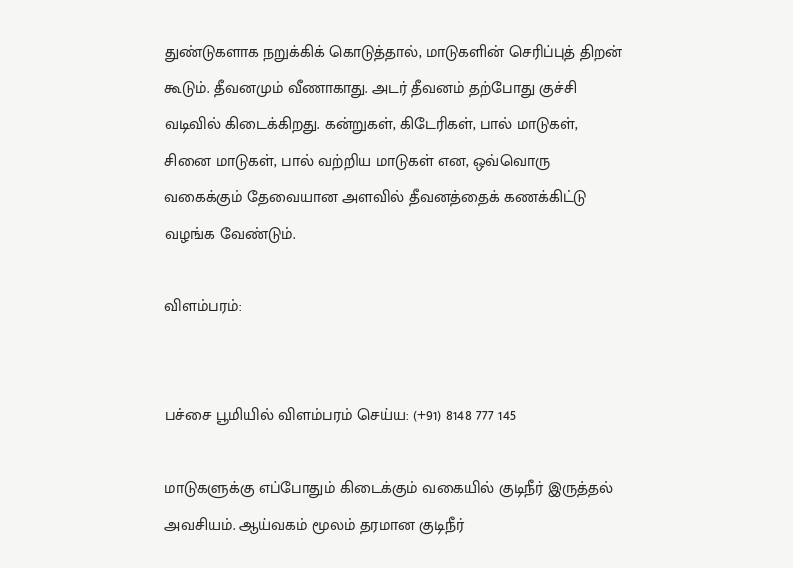துண்டுகளாக நறுக்கிக் கொடுத்தால், மாடுகளின் செரிப்புத் திறன் கூடும். தீவனமும் வீணாகாது. அடர் தீவனம் தற்போது குச்சி வடிவில் கிடைக்கிறது. கன்றுகள், கிடேரிகள், பால் மாடுகள், சினை மாடுகள், பால் வற்றிய மாடுகள் என, ஒவ்வொரு வகைக்கும் தேவையான அளவில் தீவனத்தைக் கணக்கிட்டு வழங்க வேண்டும்.

விளம்பரம்:


பச்சை பூமியில் விளம்பரம் செய்ய: (+91) 8148 777 145

மாடுகளுக்கு எப்போதும் கிடைக்கும் வகையில் குடிநீர் இருத்தல் அவசியம். ஆய்வகம் மூலம் தரமான குடிநீர்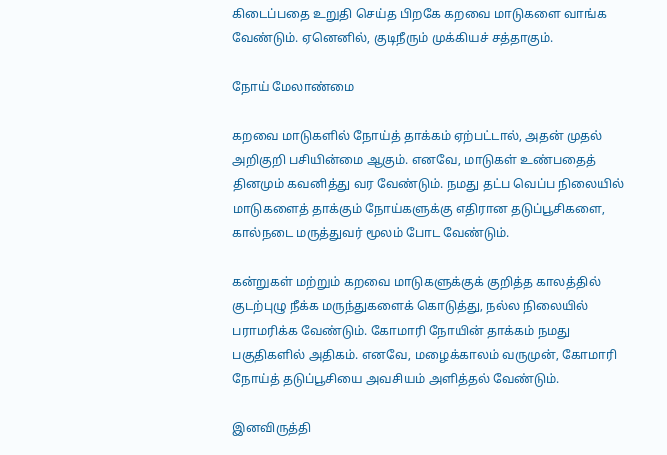கிடைப்பதை உறுதி செய்த பிறகே கறவை மாடுகளை வாங்க வேண்டும். ஏனெனில், குடிநீரும் முக்கியச் சத்தாகும்.

நோய் மேலாண்மை

கறவை மாடுகளில் நோய்த் தாக்கம் ஏற்பட்டால், அதன் முதல் அறிகுறி பசியின்மை ஆகும். எனவே, மாடுகள் உண்பதைத் தினமும் கவனித்து வர வேண்டும். நமது தட்ப வெப்ப நிலையில் மாடுகளைத் தாக்கும் நோய்களுக்கு எதிரான தடுப்பூசிகளை, கால்நடை மருத்துவர் மூலம் போட வேண்டும்.

கன்றுகள் மற்றும் கறவை மாடுகளுக்குக் குறித்த காலத்தில் குடற்புழு நீக்க மருந்துகளைக் கொடுத்து, நல்ல நிலையில் பராமரிக்க வேண்டும். கோமாரி நோயின் தாக்கம் நமது பகுதிகளில் அதிகம். எனவே, மழைக்காலம் வருமுன், கோமாரி நோய்த் தடுப்பூசியை அவசியம் அளித்தல் வேண்டும்.

இனவிருத்தி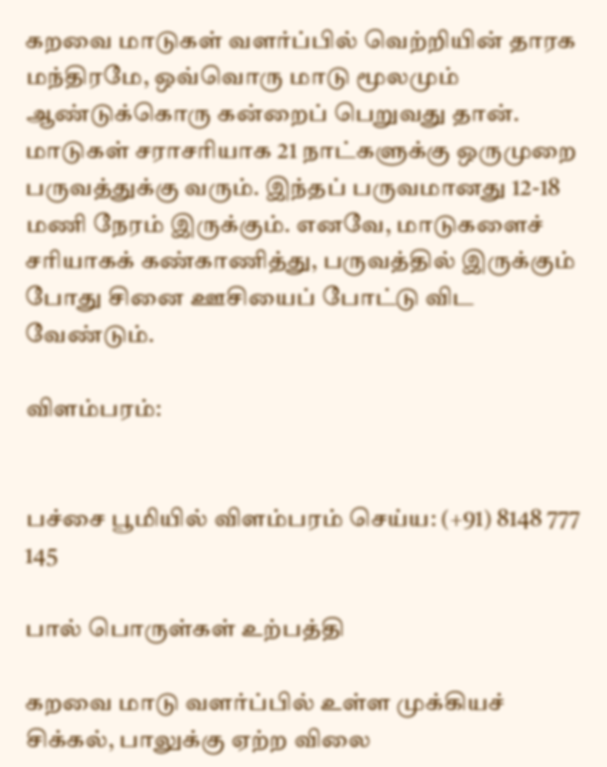கறவை மாடுகள் வளர்ப்பில் வெற்றியின் தாரக மந்திரமே, ஒவ்வொரு மாடு மூலமும் ஆண்டுக்கொரு கன்றைப் பெறுவது தான். மாடுகள் சராசரியாக 21 நாட்களுக்கு ஒருமுறை பருவத்துக்கு வரும். இந்தப் பருவமானது 12-18 மணி நேரம் இருக்கும். எனவே, மாடுகளைச் சரியாகக் கண்காணித்து, பருவத்தில் இருக்கும் போது சினை ஊசியைப் போட்டு விட வேண்டும்.

விளம்பரம்:


பச்சை பூமியில் விளம்பரம் செய்ய: (+91) 8148 777 145

பால் பொருள்கள் உற்பத்தி

கறவை மாடு வளர்ப்பில் உள்ள முக்கியச் சிக்கல், பாலுக்கு ஏற்ற விலை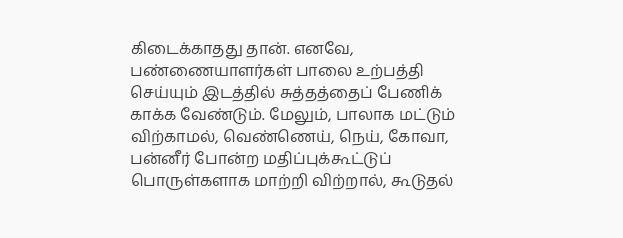கிடைக்காதது தான். எனவே, பண்ணையாளர்கள் பாலை உற்பத்தி செய்யும் இடத்தில் சுத்தத்தைப் பேணிக் காக்க வேண்டும். மேலும், பாலாக மட்டும் விற்காமல், வெண்ணெய், நெய், கோவா, பன்னீர் போன்ற மதிப்புக்கூட்டுப் பொருள்களாக மாற்றி விற்றால், கூடுதல்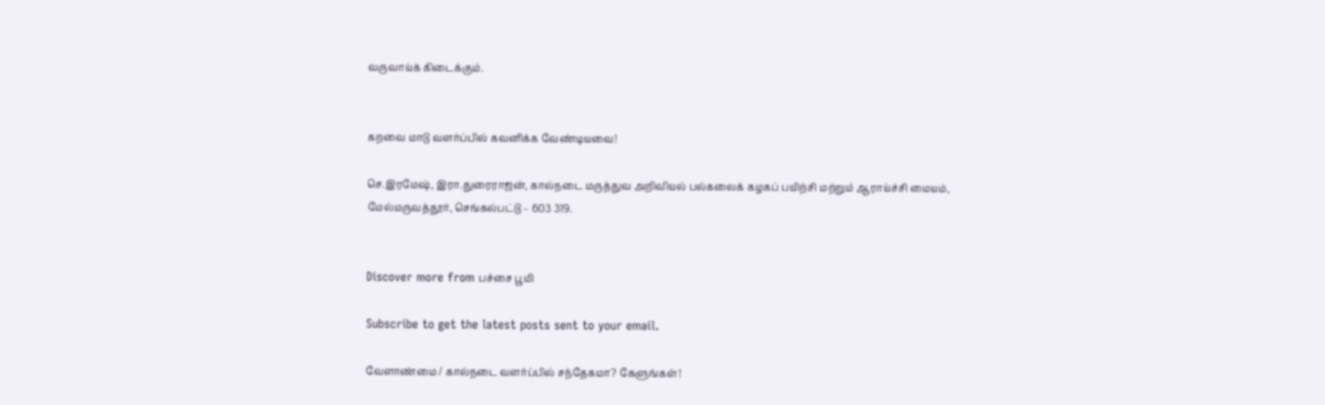வருவாய்க் கிடைக்கும்.


கறவை மாடு வளர்ப்பில் கவனிக்க வேண்டியவை!

செ.இரமேஷ், இரா.துரைராஜன், கால்நடை மருத்துவ அறிவியல் பல்கலைக் கழகப் பயிற்சி மற்றும் ஆராய்ச்சி மையம், மேல்மருவத்தூர், செங்கல்பட்டு – 603 319.


Discover more from பச்சை பூமி

Subscribe to get the latest posts sent to your email.

வேளாண்மை / கால்நடை வளர்ப்பில் சந்தேகமா? கேளுங்கள்!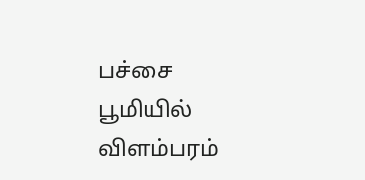பச்சை பூமியில் விளம்பரம்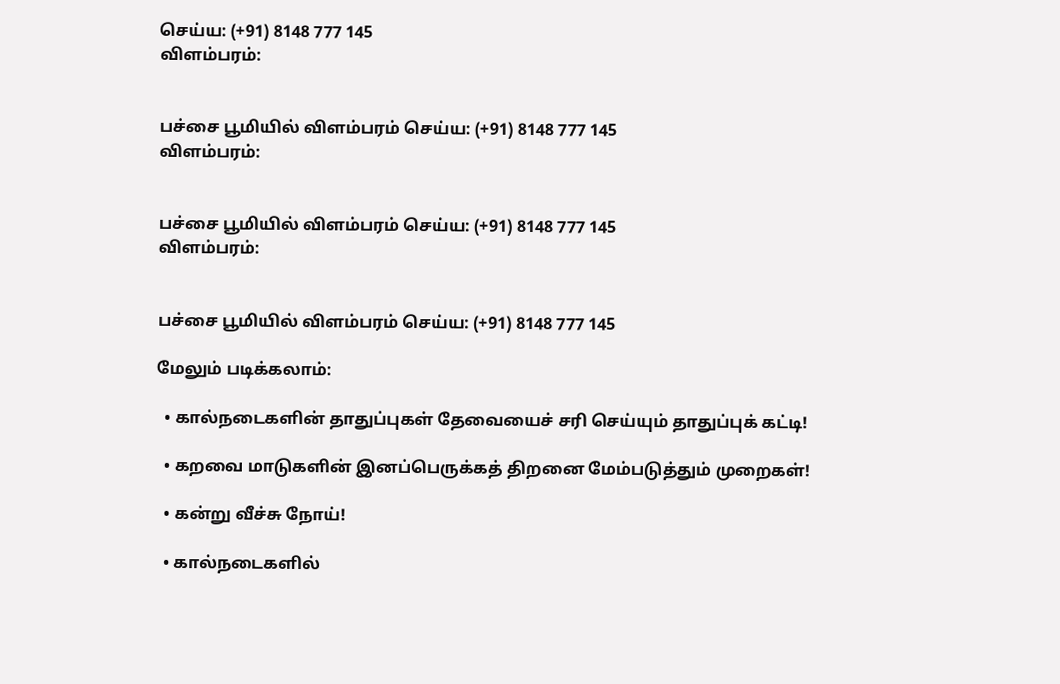செய்ய: (+91) 8148 777 145
விளம்பரம்:


பச்சை பூமியில் விளம்பரம் செய்ய: (+91) 8148 777 145
விளம்பரம்:


பச்சை பூமியில் விளம்பரம் செய்ய: (+91) 8148 777 145
விளம்பரம்:


பச்சை பூமியில் விளம்பரம் செய்ய: (+91) 8148 777 145

மேலும் படிக்கலாம்:

  • கால்நடைகளின் தாதுப்புகள் தேவையைச் சரி செய்யும் தாதுப்புக் கட்டி!

  • கறவை மாடுகளின் இனப்பெருக்கத் திறனை மேம்படுத்தும் முறைகள்!

  • கன்று வீச்சு நோய்!

  • கால்நடைகளில்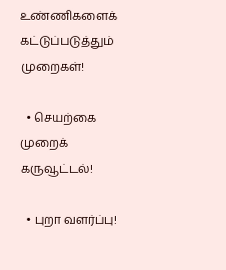உண்ணிகளைக் கட்டுப்படுத்தும் முறைகள்!

  • செயற்கை முறைக் கருவூட்டல்!

  • புறா வளர்ப்பு!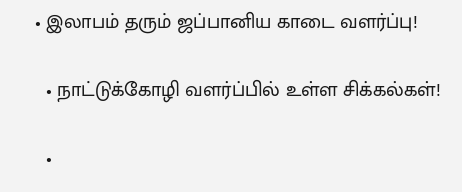• இலாபம் தரும் ஜப்பானிய காடை வளர்ப்பு!

  • நாட்டுக்கோழி வளர்ப்பில் உள்ள சிக்கல்கள்!

  •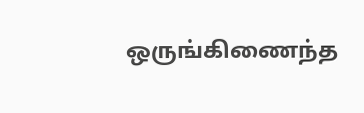ஒருங்கிணைந்த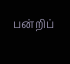பன்றிப்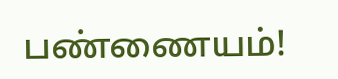பண்ணையம்!